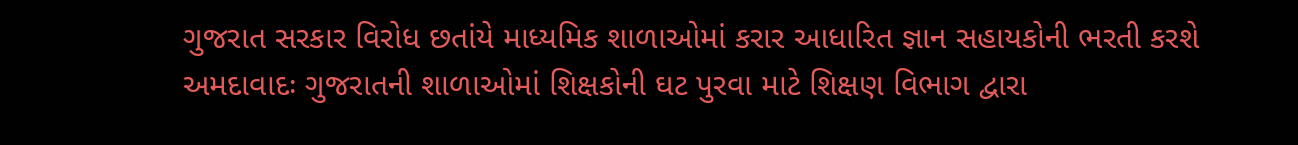ગુજરાત સરકાર વિરોધ છતાંયે માધ્યમિક શાળાઓમાં કરાર આધારિત જ્ઞાન સહાયકોની ભરતી કરશે
અમદાવાદઃ ગુજરાતની શાળાઓમાં શિક્ષકોની ઘટ પુરવા માટે શિક્ષણ વિભાગ દ્વારા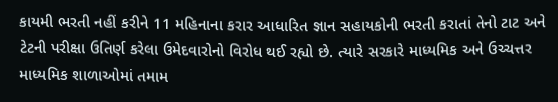કાયમી ભરતી નહીં કરીને 11 મહિનાના કરાર આધારિત જ્ઞાન સહાયકોની ભરતી કરાતાં તેનો ટાટ અને ટેટની પરીક્ષા ઉતિર્ણ કરેલા ઉમેદવારોનો વિરોધ થઈ રહ્યો છે. ત્યારે સરકારે માધ્યમિક અને ઉચ્ચત્તર માધ્યમિક શાળાઓમાં તમામ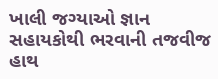ખાલી જગ્યાઓ જ્ઞાન સહાયકોથી ભરવાની તજવીજ હાથ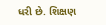ધરી છે. શિક્ષણ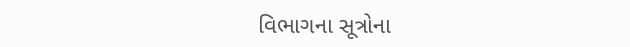વિભાગના સૂત્રોના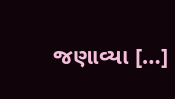જણાવ્યા […]